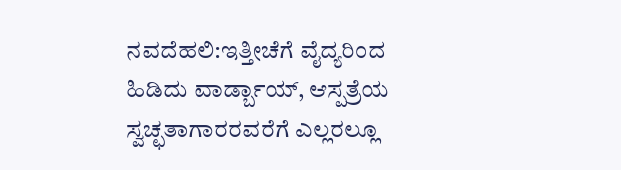ನವದೆಹಲಿ:ಇತ್ತೀಚೆಗೆ ವೈದ್ಯರಿಂದ ಹಿಡಿದು ವಾರ್ಡ್ಬಾಯ್, ಆಸ್ಪತ್ರೆಯ ಸ್ವಚ್ಛತಾಗಾರರವರೆಗೆ ಎಲ್ಲರಲ್ಲೂ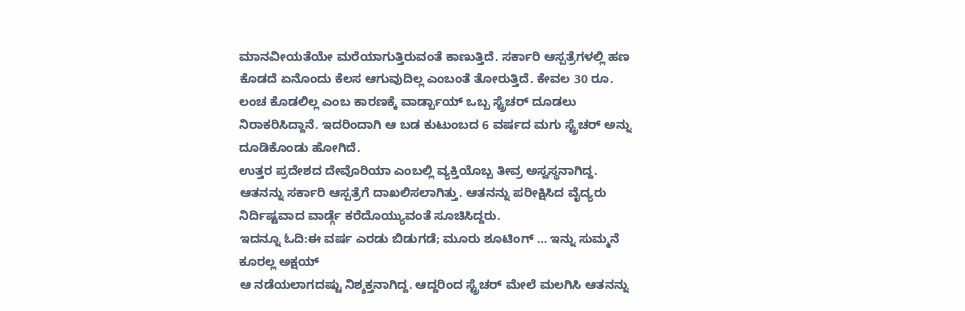ಮಾನವೀಯತೆಯೇ ಮರೆಯಾಗುತ್ತಿರುವಂತೆ ಕಾಣುತ್ತಿದೆ. ಸರ್ಕಾರಿ ಆಸ್ಪತ್ರೆಗಳಲ್ಲಿ ಹಣ ಕೊಡದೆ ಏನೊಂದು ಕೆಲಸ ಆಗುವುದಿಲ್ಲ ಎಂಬಂತೆ ತೋರುತ್ತಿದೆ. ಕೇವಲ 30 ರೂ. ಲಂಚ ಕೊಡಲಿಲ್ಲ ಎಂಬ ಕಾರಣಕ್ಕೆ ವಾರ್ಡ್ಬಾಯ್ ಒಬ್ಬ ಸ್ಟ್ರೆಚರ್ ದೂಡಲು ನಿರಾಕರಿಸಿದ್ದಾನೆ. ಇದರಿಂದಾಗಿ ಆ ಬಡ ಕುಟುಂಬದ 6 ವರ್ಷದ ಮಗು ಸ್ಟ್ರೆಚರ್ ಅನ್ನು ದೂಡಿಕೊಂಡು ಹೋಗಿದೆ.
ಉತ್ತರ ಪ್ರದೇಶದ ದೇವೊರಿಯಾ ಎಂಬಲ್ಲಿ ವ್ಯಕ್ತಿಯೊಬ್ಬ ತೀವ್ರ ಅಸ್ವಸ್ಥನಾಗಿದ್ದ. ಆತನನ್ನು ಸರ್ಕಾರಿ ಆಸ್ಪತ್ರೆಗೆ ದಾಖಲಿಸಲಾಗಿತ್ತು. ಆತನನ್ನು ಪರೀಕ್ಷಿಸಿದ ವೈದ್ಯರು ನಿರ್ದಿಷ್ಟವಾದ ವಾರ್ಡ್ಗೆ ಕರೆದೊಯ್ಯುವಂತೆ ಸೂಚಿಸಿದ್ದರು.
ಇದನ್ನೂ ಓದಿ:ಈ ವರ್ಷ ಎರಡು ಬಿಡುಗಡೆ; ಮೂರು ಶೂಟಿಂಗ್ … ಇನ್ನು ಸುಮ್ಮನೆ ಕೂರಲ್ಲ ಅಕ್ಷಯ್
ಆ ನಡೆಯಲಾಗದಷ್ಟು ನಿಶ್ಶಕ್ತನಾಗಿದ್ದ. ಆದ್ದರಿಂದ ಸ್ಟ್ರೆಚರ್ ಮೇಲೆ ಮಲಗಿಸಿ ಆತನನ್ನು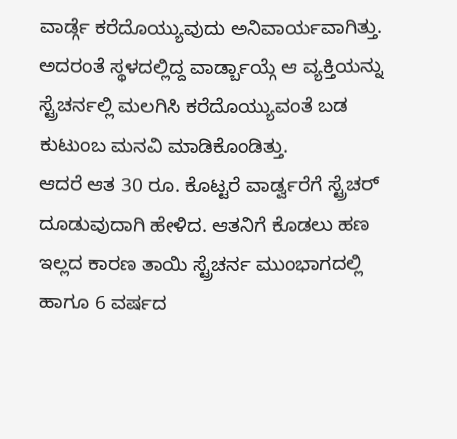ವಾರ್ಡ್ಗೆ ಕರೆದೊಯ್ಯುವುದು ಅನಿವಾರ್ಯವಾಗಿತ್ತು. ಅದರಂತೆ ಸ್ಥಳದಲ್ಲಿದ್ದ ವಾರ್ಡ್ಬಾಯ್ಗೆ ಆ ವ್ಯಕ್ತಿಯನ್ನು ಸ್ಟ್ರೆಚರ್ನಲ್ಲಿ ಮಲಗಿಸಿ ಕರೆದೊಯ್ಯುವಂತೆ ಬಡ ಕುಟುಂಬ ಮನವಿ ಮಾಡಿಕೊಂಡಿತ್ತು.
ಆದರೆ ಆತ 30 ರೂ. ಕೊಟ್ಟರೆ ವಾರ್ಡ್ವರೆಗೆ ಸ್ಟ್ರೆಚರ್ ದೂಡುವುದಾಗಿ ಹೇಳಿದ. ಆತನಿಗೆ ಕೊಡಲು ಹಣ ಇಲ್ಲದ ಕಾರಣ ತಾಯಿ ಸ್ಟ್ರೆಚರ್ನ ಮುಂಭಾಗದಲ್ಲಿ ಹಾಗೂ 6 ವರ್ಷದ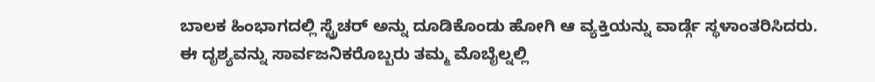ಬಾಲಕ ಹಿಂಭಾಗದಲ್ಲಿ ಸ್ಟ್ರೆಚರ್ ಅನ್ನು ದೂಡಿಕೊಂಡು ಹೋಗಿ ಆ ವ್ಯಕ್ತಿಯನ್ನು ವಾರ್ಡ್ಗೆ ಸ್ಥಳಾಂತರಿಸಿದರು.
ಈ ದೃಶ್ಯವನ್ನು ಸಾರ್ವಜನಿಕರೊಬ್ಬರು ತಮ್ಮ ಮೊಬೈಲ್ನಲ್ಲಿ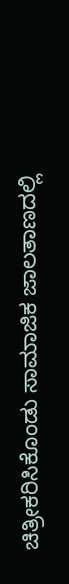ಚಿತ್ರೀಕರಿಸಿಕೊಂಡು ಸಾಮಾಜಿಕ ಜಾಲತಾಣದಲ್ಲಿ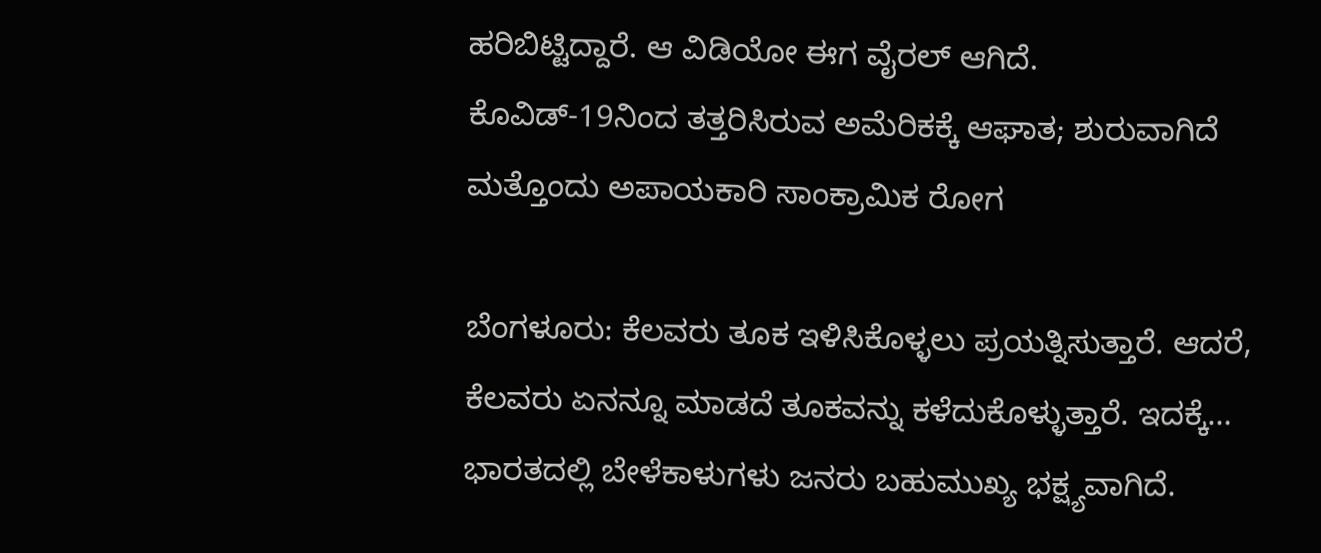ಹರಿಬಿಟ್ಟಿದ್ದಾರೆ. ಆ ವಿಡಿಯೋ ಈಗ ವೈರಲ್ ಆಗಿದೆ.
ಕೊವಿಡ್-19ನಿಂದ ತತ್ತರಿಸಿರುವ ಅಮೆರಿಕಕ್ಕೆ ಆಘಾತ; ಶುರುವಾಗಿದೆ ಮತ್ತೊಂದು ಅಪಾಯಕಾರಿ ಸಾಂಕ್ರಾಮಿಕ ರೋಗ

ಬೆಂಗಳೂರು: ಕೆಲವರು ತೂಕ ಇಳಿಸಿಕೊಳ್ಳಲು ಪ್ರಯತ್ನಿಸುತ್ತಾರೆ. ಆದರೆ, ಕೆಲವರು ಏನನ್ನೂ ಮಾಡದೆ ತೂಕವನ್ನು ಕಳೆದುಕೊಳ್ಳುತ್ತಾರೆ. ಇದಕ್ಕೆ…
ಭಾರತದಲ್ಲಿ ಬೇಳೆಕಾಳುಗಳು ಜನರು ಬಹುಮುಖ್ಯ ಭಕ್ಷ್ಯವಾಗಿದೆ.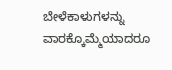ಬೇಳೆಕಾಳುಗಳನ್ನು ವಾರಕ್ಕೊಮ್ಮೆಯಾದರೂ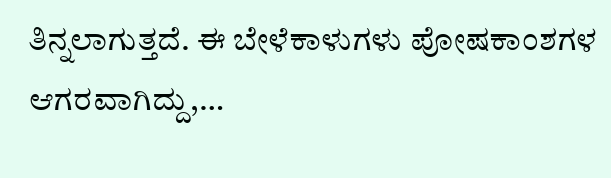ತಿನ್ನಲಾಗುತ್ತದೆ. ಈ ಬೇಳೆಕಾಳುಗಳು ಪೋಷಕಾಂಶಗಳ ಆಗರವಾಗಿದ್ದು,…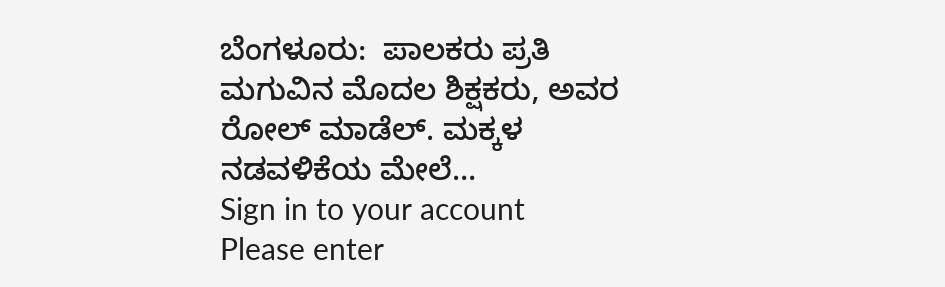ಬೆಂಗಳೂರು:  ಪಾಲಕರು ಪ್ರತಿ ಮಗುವಿನ ಮೊದಲ ಶಿಕ್ಷಕರು, ಅವರ ರೋಲ್ ಮಾಡೆಲ್. ಮಕ್ಕಳ ನಡವಳಿಕೆಯ ಮೇಲೆ…
Sign in to your account
Please enter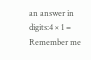an answer in digits:4 × 1 =
Remember me